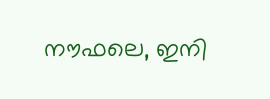നൗഫലെ, ഇനി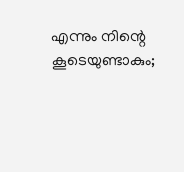എന്നും നിന്റെ കൂടെയുണ്ടാകും;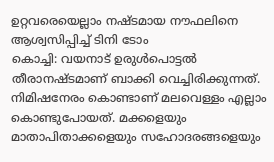ഉറ്റവരെയെല്ലാം നഷ്ടമായ നൗഫലിനെ ആശ്വസിപ്പിച്ച് ടിനി ടോം
കൊച്ചി: വയനാട് ഉരുൾപൊട്ടൽ തീരാനഷ്ടമാണ് ബാക്കി വെച്ചിരിക്കുന്നത്. നിമിഷനേരം കൊണ്ടാണ് മലവെള്ളം എല്ലാം കൊണ്ടുപോയത്. മക്കളെയും മാതാപിതാക്കളെയും സഹോദരങ്ങളെയും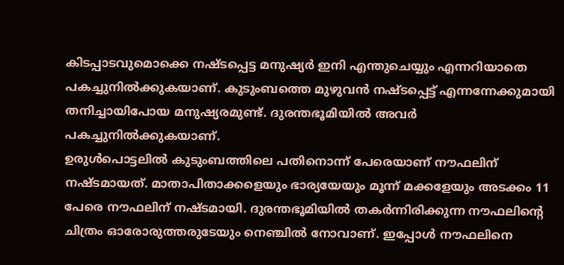കിടപ്പാടവുമൊക്കെ നഷ്ടപ്പെട്ട മനുഷ്യർ ഇനി എന്തുചെയ്യും എന്നറിയാതെ പകച്ചുനിൽക്കുകയാണ്. കുടുംബത്തെ മുഴുവൻ നഷ്ടപ്പെട്ട് എന്നന്നേക്കുമായി തനിച്ചായിപോയ മനുഷ്യരമുണ്ട്. ദുരന്തഭൂമിയിൽ അവർ പകച്ചുനിൽക്കുകയാണ്.
ഉരുൾപൊട്ടലിൽ കുടുംബത്തിലെ പതിനൊന്ന് പേരെയാണ് നൗഫലിന് നഷ്ടമായത്. മാതാപിതാക്കളെയും ഭാര്യയേയും മൂന്ന് മക്കളേയും അടക്കം 11 പേരെ നൗഫലിന് നഷ്ടമായി. ദുരന്തഭൂമിയിൽ തകർന്നിരിക്കുന്ന നൗഫലിന്റെ ചിത്രം ഓരോരുത്തരുടേയും നെഞ്ചിൽ നോവാണ്. ഇപ്പോൾ നൗഫലിനെ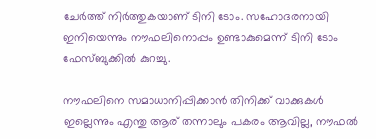ചേർത്ത് നിർത്തുകയാണ് ടിനി ടോം. സഹോദരനായി ഇനിയെന്നും നൗഫലിനൊപ്പം ഉണ്ടാകുമെന്ന് ടിനി ടോം ഫേസ്ബുക്കിൽ കുറച്ചു.

നൗഫലിനെ സമാധാനിപ്പിക്കാൻ തിനിക്ക് വാക്കുകൾ ഇല്ലെന്നും എന്തു ആര് തന്നാലും പകരം ആവില്ല, നൗഫൽ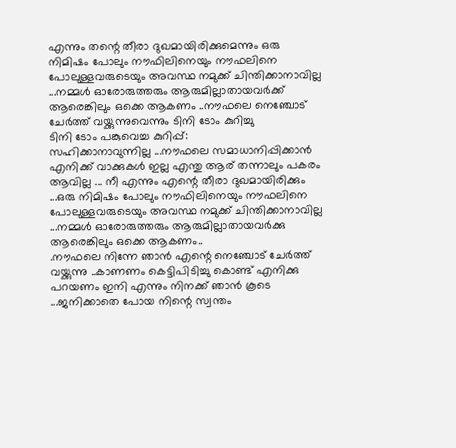എന്നും തന്റെ തീരാ ദുഖമായിരിക്കുമെന്നും ഒരു നിമിഷം പോലും നൗഫിലിനെയും നൗഫലിനെ പോലുള്ളവരുടെയും അവസ്ഥ നമുക്ക് ചിന്തിക്കാനാവില്ല ...നമ്മൾ ഓരോരുത്തരും ആരുമില്ലാതായവർക്ക് ആരെങ്കിലും ഒക്കെ ആകണം ..നൗഫലെ നെഞ്ചോട് ചേർത്ത് വയ്ക്കുന്നുവെന്നും ടിനി ടോം കുറിച്ചു
ടിനി ടോം പങ്കുവെച്ച കുറിപ്പ്:
സഹിക്കാനാവുന്നില്ല ...നൗഫലെ സമാധാനിപ്പിക്കാൻ എനിക്ക് വാക്കുകൾ ഇല്ല എന്തു ആര് തന്നാലും പകരം ആവില്ല ... നീ എന്നും എന്റെ തീരാ ദുഖമായിരിക്കും ...ഒരു നിമിഷം പോലും നൗഫിലിനെയും നൗഫലിനെ പോലുള്ളവരുടെയും അവസ്ഥ നമുക്ക് ചിന്തിക്കാനാവില്ല ...നമ്മൾ ഓരോരുത്തരും ആരുമില്ലാതായവർക്കു ആരെങ്കിലും ഒക്കെ ആകണം..
.നൗഫലെ നിന്നേ ഞാൻ എന്റെ നെഞ്ചോട് ചേർത്ത് വയ്ക്കുന്നു ..കാണണം കെട്ടിപിടിച്ചു കൊണ്ട് എനിക്കു പറയണം ഇനി എന്നും നിനക്ക് ഞാൻ കൂടെ ...ജനിക്കാതെ പോയ നിന്റെ സ്വന്തം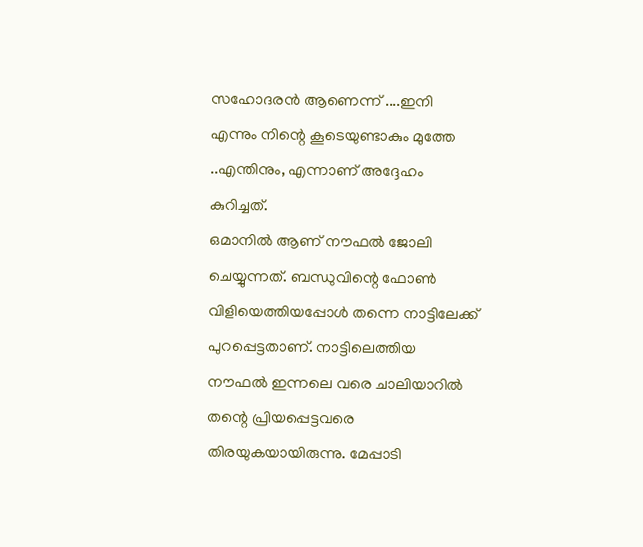സഹോദരൻ ആണെന്ന് ....ഇനി എന്നും നിന്റെ കൂടെയുണ്ടാകും മുത്തേ ..എന്തിനും, എന്നാണ് അദ്ദേഹം കുറിച്ചത്.
ഒമാനിൽ ആണ് നൗഫൽ ജോലി ചെയ്യുന്നത്. ബന്ധുവിന്റെ ഫോൺ വിളിയെത്തിയപ്പോൾ തന്നെ നാട്ടിലേക്ക് പുറപ്പെട്ടതാണ്. നാട്ടിലെത്തിയ നൗഫൽ ഇന്നലെ വരെ ചാലിയാറിൽ തന്റെ പ്രിയപ്പെട്ടവരെ തിരയുകയായിരുന്നു. മേപ്പാടി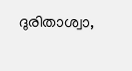ദുരിതാശ്വാ,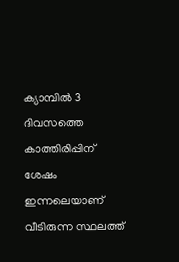ക്യാമ്പിൽ 3 ദിവസത്തെ കാത്തിരിപ്പിന് ശേഷം ഇന്നലെയാണ് വീടിരുന്ന സ്ഥലത്ത്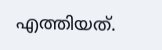എത്തിയത്.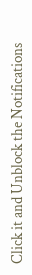Click it and Unblock the Notifications